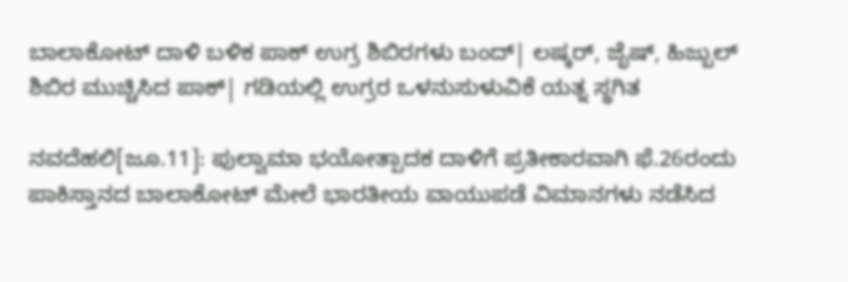ಬಾಲಾಕೋಟ್‌ ದಾಳಿ ಬಳಿಕ ಪಾಕ್‌ ಉಗ್ರ ಶಿಬಿರಗಳು ಬಂದ್‌| ಲಷ್ಕರ್‌, ಜೈಷ್‌, ಹಿಜ್ಬುಲ್‌ ಶಿಬಿರ ಮುಚ್ಚಿಸಿದ ಪಾಕ್‌| ಗಡಿಯಲ್ಲಿ ಉಗ್ರರ ಒಳನುಸುಳುವಿಕೆ ಯತ್ನ ಸ್ಥಗಿತ

ನವದೆಹಲಿ[ಜೂ.11]: ಪುಲ್ವಾಮಾ ಭಯೋತ್ಪಾದಕ ದಾಳಿಗೆ ಪ್ರತೀಕಾರವಾಗಿ ಫೆ.26ರಂದು ಪಾಕಿಸ್ತಾನದ ಬಾಲಾಕೋಟ್‌ ಮೇಲೆ ಭಾರತೀಯ ವಾಯುಪಡೆ ವಿಮಾನಗಳು ನಡೆಸಿದ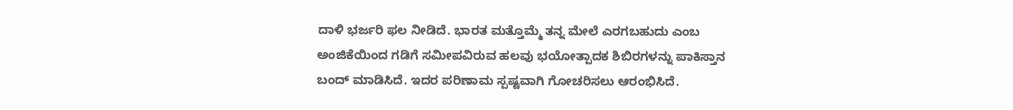ದಾಳಿ ಭರ್ಜರಿ ಫಲ ನೀಡಿದೆ. ಭಾರತ ಮತ್ತೊಮ್ಮೆ ತನ್ನ ಮೇಲೆ ಎರಗಬಹುದು ಎಂಬ ಅಂಜಿಕೆಯಿಂದ ಗಡಿಗೆ ಸಮೀಪವಿರುವ ಹಲವು ಭಯೋತ್ಪಾದಕ ಶಿಬಿರಗಳನ್ನು ಪಾಕಿಸ್ತಾನ ಬಂದ್‌ ಮಾಡಿಸಿದೆ. ಇದರ ಪರಿಣಾಮ ಸ್ಪಷ್ಟವಾಗಿ ಗೋಚರಿಸಲು ಆರಂಭಿಸಿದೆ.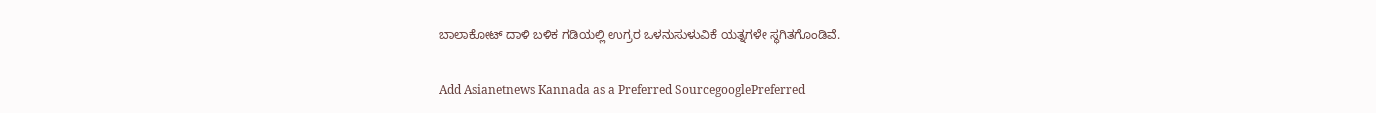ಬಾಲಾಕೋಟ್‌ ದಾಳಿ ಬಳಿಕ ಗಡಿಯಲ್ಲಿ ಉಗ್ರರ ಒಳನುಸುಳುವಿಕೆ ಯತ್ನಗಳೇ ಸ್ಥಗಿತಗೊಂಡಿವೆ.

Add Asianetnews Kannada as a Preferred SourcegooglePreferred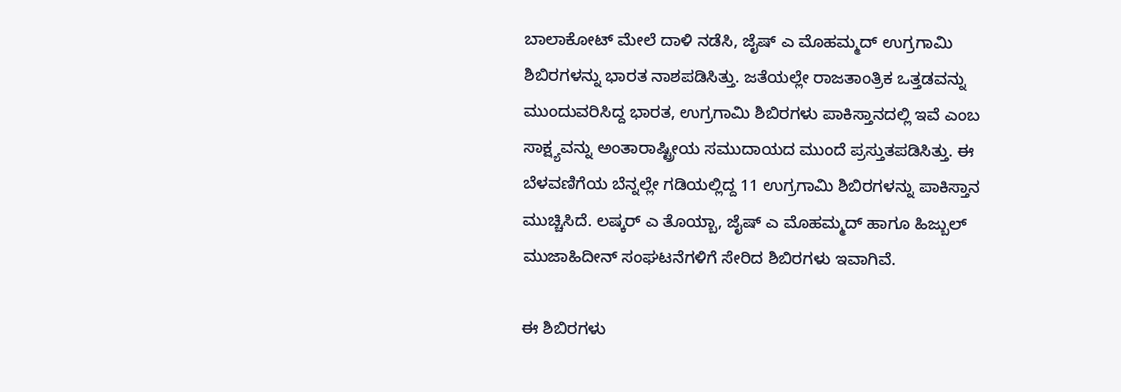ಬಾಲಾಕೋಟ್‌ ಮೇಲೆ ದಾಳಿ ನಡೆಸಿ, ಜೈಷ್‌ ಎ ಮೊಹಮ್ಮದ್‌ ಉಗ್ರಗಾಮಿ ಶಿಬಿರಗಳನ್ನು ಭಾರತ ನಾಶಪಡಿಸಿತ್ತು. ಜತೆಯಲ್ಲೇ ರಾಜತಾಂತ್ರಿಕ ಒತ್ತಡವನ್ನು ಮುಂದುವರಿಸಿದ್ದ ಭಾರತ, ಉಗ್ರಗಾಮಿ ಶಿಬಿರಗಳು ಪಾಕಿಸ್ತಾನದಲ್ಲಿ ಇವೆ ಎಂಬ ಸಾಕ್ಷ್ಯವನ್ನು ಅಂತಾರಾಷ್ಟ್ರೀಯ ಸಮುದಾಯದ ಮುಂದೆ ಪ್ರಸ್ತುತಪಡಿಸಿತ್ತು. ಈ ಬೆಳವಣಿಗೆಯ ಬೆನ್ನಲ್ಲೇ ಗಡಿಯಲ್ಲಿದ್ದ 11 ಉಗ್ರಗಾಮಿ ಶಿಬಿರಗಳನ್ನು ಪಾಕಿಸ್ತಾನ ಮುಚ್ಚಿಸಿದೆ. ಲಷ್ಕರ್‌ ಎ ತೊಯ್ಬಾ, ಜೈಷ್‌ ಎ ಮೊಹಮ್ಮದ್‌ ಹಾಗೂ ಹಿಜ್ಬುಲ್‌ ಮುಜಾಹಿದೀನ್‌ ಸಂಘಟನೆಗಳಿಗೆ ಸೇರಿದ ಶಿಬಿರಗಳು ಇವಾಗಿವೆ.

ಈ ಶಿಬಿರಗಳು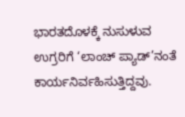ಭಾರತದೊಳಕ್ಕೆ ನುಸುಳುವ ಉಗ್ರರಿಗೆ ‘ಲಾಂಚ್‌ ಪ್ಯಾಡ್‌’ನಂತೆ ಕಾರ್ಯನಿರ್ವಹಿಸುತ್ತಿದ್ದವು.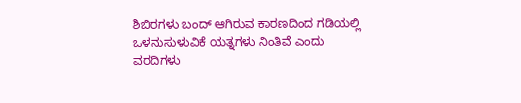ಶಿಬಿರಗಳು ಬಂದ್‌ ಆಗಿರುವ ಕಾರಣದಿಂದ ಗಡಿಯಲ್ಲಿ ಒಳನುಸುಳುವಿಕೆ ಯತ್ನಗಳು ನಿಂತಿವೆ ಎಂದು ವರದಿಗಳು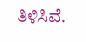ತಿಳಿಸಿವೆ.